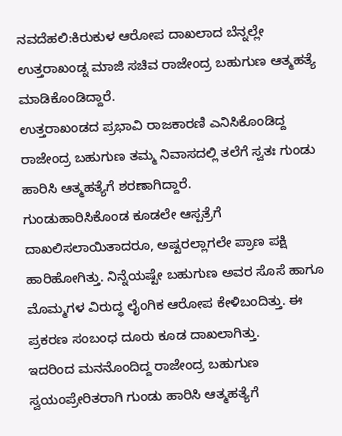ನವದೆಹಲಿ:ಕಿರುಕುಳ ಆರೋಪ ದಾಖಲಾದ ಬೆನ್ನಲ್ಲೇ ಉತ್ತರಾಖಂಡ್ನ ಮಾಜಿ ಸಚಿವ ರಾಜೇಂದ್ರ ಬಹುಗುಣ ಆತ್ಮಹತ್ಯೆ ಮಾಡಿಕೊಂಡಿದ್ದಾರೆ.
ಉತ್ತರಾಖಂಡದ ಪ್ರಭಾವಿ ರಾಜಕಾರಣಿ ಎನಿಸಿಕೊಂಡಿದ್ದ ರಾಜೇಂದ್ರ ಬಹುಗುಣ ತಮ್ಮ ನಿವಾಸದಲ್ಲಿ ತಲೆಗೆ ಸ್ವತಃ ಗುಂಡು ಹಾರಿಸಿ ಆತ್ಮಹತ್ಯೆಗೆ ಶರಣಾಗಿದ್ದಾರೆ.
ಗುಂಡುಹಾರಿಸಿಕೊಂಡ ಕೂಡಲೇ ಆಸ್ಪತ್ರೆಗೆ ದಾಖಲಿಸಲಾಯಿತಾದರೂ, ಅಷ್ಟರಲ್ಲಾಗಲೇ ಪ್ರಾಣ ಪಕ್ಷಿ ಹಾರಿಹೋಗಿತ್ತು. ನಿನ್ನೆಯಷ್ಟೇ ಬಹುಗುಣ ಅವರ ಸೊಸೆ ಹಾಗೂ ಮೊಮ್ಮಗಳ ವಿರುದ್ಧ ಲೈಂಗಿಕ ಆರೋಪ ಕೇಳಿಬಂದಿತ್ತು. ಈ ಪ್ರಕರಣ ಸಂಬಂಧ ದೂರು ಕೂಡ ದಾಖಲಾಗಿತ್ತು.
ಇದರಿಂದ ಮನನೊಂದಿದ್ದ ರಾಜೇಂದ್ರ ಬಹುಗುಣ ಸ್ವಯಂಪ್ರೇರಿತರಾಗಿ ಗುಂಡು ಹಾರಿಸಿ ಆತ್ಮಹತ್ಯೆಗೆ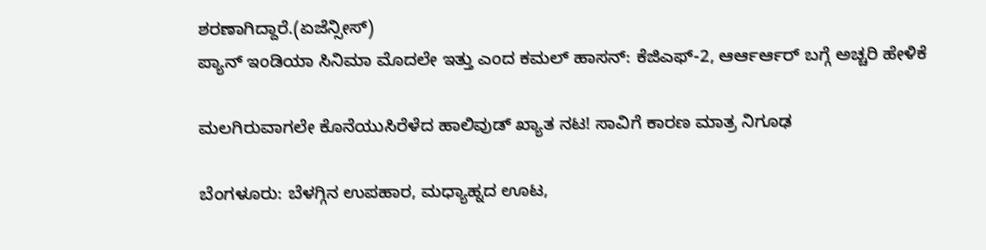ಶರಣಾಗಿದ್ದಾರೆ.(ಏಜೆನ್ಸೀಸ್)
ಪ್ಯಾನ್ ಇಂಡಿಯಾ ಸಿನಿಮಾ ಮೊದಲೇ ಇತ್ತು ಎಂದ ಕಮಲ್ ಹಾಸನ್: ಕೆಜಿಎಫ್-2, ಆರ್ಆರ್ಆರ್ ಬಗ್ಗೆ ಅಚ್ಚರಿ ಹೇಳಿಕೆ

ಮಲಗಿರುವಾಗಲೇ ಕೊನೆಯುಸಿರೆಳೆದ ಹಾಲಿವುಡ್ ಖ್ಯಾತ ನಟ! ಸಾವಿಗೆ ಕಾರಣ ಮಾತ್ರ ನಿಗೂಢ

ಬೆಂಗಳೂರು: ಬೆಳಗ್ಗಿನ ಉಪಹಾರ, ಮಧ್ಯಾಹ್ನದ ಊಟ,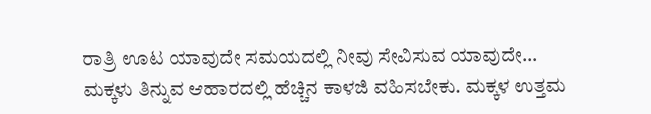ರಾತ್ರಿ ಊಟ ಯಾವುದೇ ಸಮಯದಲ್ಲಿ ನೀವು ಸೇವಿಸುವ ಯಾವುದೇ…
ಮಕ್ಕಳು ತಿನ್ನುವ ಆಹಾರದಲ್ಲಿ ಹೆಚ್ಚಿನ ಕಾಳಜಿ ವಹಿಸಬೇಕು. ಮಕ್ಕಳ ಉತ್ತಮ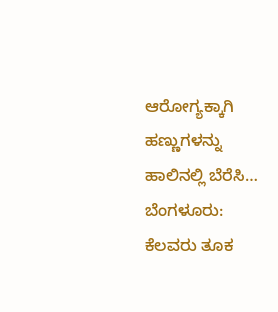ಆರೋಗ್ಯಕ್ಕಾಗಿ ಹಣ್ಣುಗಳನ್ನು ಹಾಲಿನಲ್ಲಿ ಬೆರೆಸಿ…
ಬೆಂಗಳೂರು: ಕೆಲವರು ತೂಕ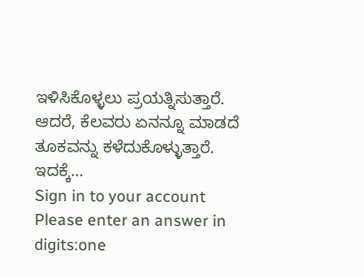ಇಳಿಸಿಕೊಳ್ಳಲು ಪ್ರಯತ್ನಿಸುತ್ತಾರೆ. ಆದರೆ, ಕೆಲವರು ಏನನ್ನೂ ಮಾಡದೆ ತೂಕವನ್ನು ಕಳೆದುಕೊಳ್ಳುತ್ತಾರೆ. ಇದಕ್ಕೆ…
Sign in to your account
Please enter an answer in digits:one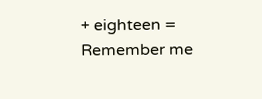+ eighteen =
Remember me